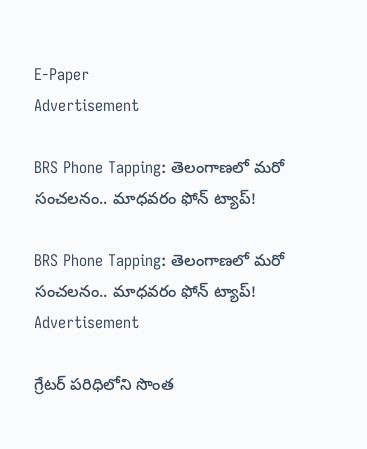E-Paper
Advertisement

BRS Phone Tapping: తెలంగాణలో మరో సంచలనం.. మాధవరం ఫోన్ ట్యాప్!

BRS Phone Tapping: తెలంగాణలో మరో సంచలనం.. మాధవరం ఫోన్ ట్యాప్!
Advertisement

గ్రేటర్‌‌‌‌‌‌‌‌ పరిధిలోని‌‌‌‌‌‌‌‌ సొంత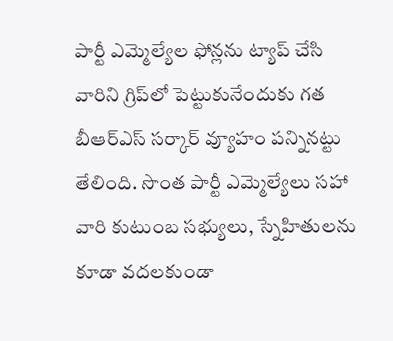పార్టీ ఎమ్మెల్యేల ఫోన్లను ట్యాప్ చేసి వారిని గ్రిప్‌‌‌‌‌‌‌‌లో పెట్టుకునేందుకు గత బీఆర్ఎస్ సర్కార్‌‌‌‌‌‌‌‌‌‌‌‌‌‌‌‌ వ్యూహం పన్నినట్టు తేలింది. సొంత పార్టీ ఎమ్మెల్యేలు సహా వారి కుటుంబ సభ్యులు, స్నేహితులను కూడా వదలకుండా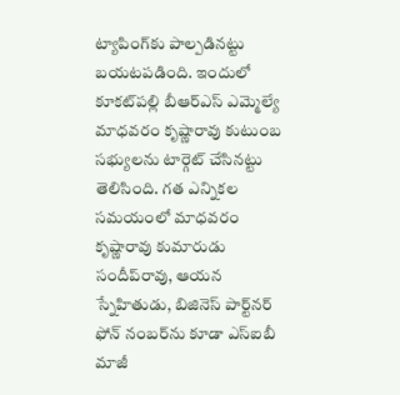ట్యాపింగ్‌‌‌‌‌‌‌‌కు పాల్పడినట్టు బయటపడింది. ఇందులో కూకట్‌‌‌‌‌‌‌‌పల్లి బీఆర్‌‌‌‌‌‌‌‌‌‌‌‌‌‌‌‌ఎస్‌‌‌‌‌‌‌‌ ఎమ్మెల్యే మాధవరం కృష్ణారావు కుటుంబ సభ్యులను టార్గెట్‌‌‌‌‌‌‌‌ చేసినట్టు తెలిసింది. గత ఎన్నికల సమయంలో మాధవరం కృష్ణారావు కుమారుడు సందీప్‌‌‌‌‌‌‌‌రావు, ఆయన స్నేహితుడు, బిజినెస్ పార్ట్‌‌‌‌‌‌‌‌నర్ ఫోన్ నంబర్‌‌‌‌‌‌‌‌‌‌‌‌‌‌‌‌ను కూడా ఎస్‌‌‌‌‌‌‌‌ఐబీ మాజీ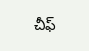చీఫ్‌‌‌‌‌‌‌‌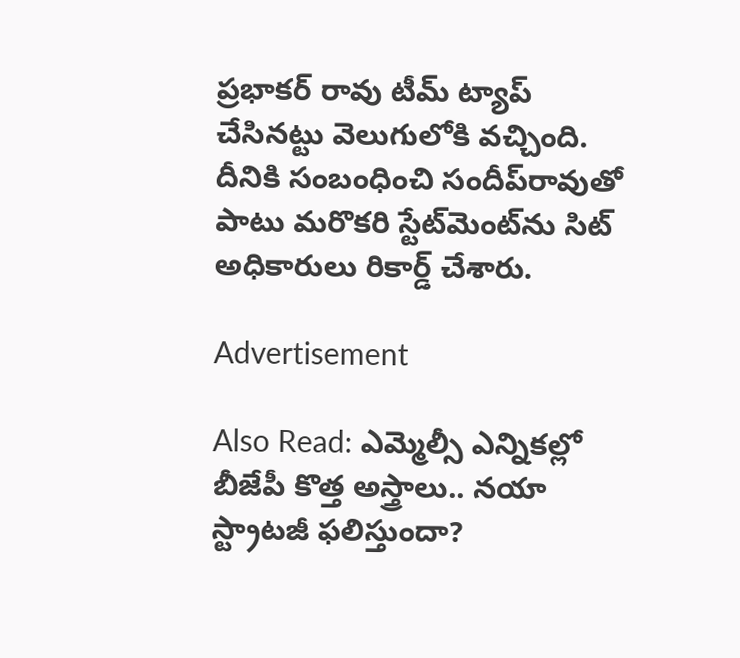ప్రభాకర్‌‌‌‌‌‌‌‌‌‌‌‌‌‌‌‌ రావు టీమ్‌‌‌‌‌‌‌‌ ట్యాప్ చేసినట్టు వెలుగులోకి వచ్చింది. దీనికి సంబంధించి సందీప్‌‌‌‌‌‌‌‌రావుతో పాటు మరొకరి స్టేట్‌‌‌‌‌‌‌‌మెంట్‌‌‌‌‌‌‌‌ను సిట్‌‌‌‌‌‌‌‌ అధికారులు రికార్డ్‌‌‌‌‌‌‌‌ చేశారు.

Advertisement

Also Read: ఎమ్మెల్సీ ఎన్నికల్లో బీజేపీ కొత్త అస్త్రాలు.. నయా స్ట్రాటజీ ఫలిస్తుందా?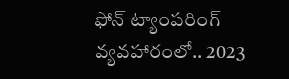ఫోన్‌‌‌‌‌‌‌‌ ట్యాంపరింగ్ వ్యవహారంలో.. 2023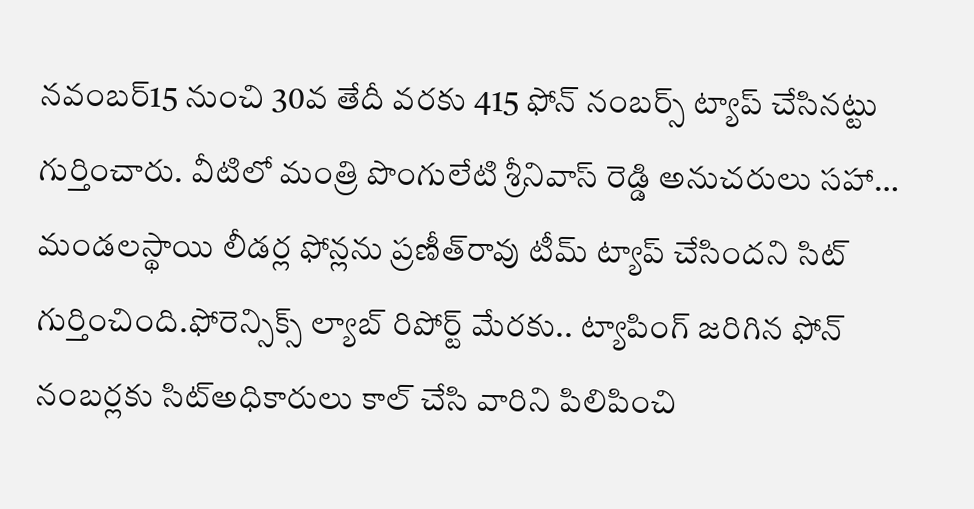నవంబర్‌‌‌‌‌‌‌‌‌‌‌‌‌‌‌‌15 నుంచి 30వ తేదీ వరకు 415 ఫోన్‌‌‌‌‌‌‌‌ నంబర్స్‌‌‌‌‌‌‌‌ ట్యాప్ చేసినట్టు గుర్తించారు. వీటిలో మంత్రి పొంగులేటి శ్రీనివాస్ రెడ్డి అనుచరులు సహా… మండలస్థాయి లీడర్ల ఫోన్లను ప్రణీత్‌‌‌‌‌‌‌‌రావు టీమ్ ట్యాప్ చేసిందని సిట్ గుర్తించింది.ఫోరెన్సిక్స్ ల్యాబ్ రిపోర్ట్‌‌‌‌‌‌‌‌ మేరకు.. ట్యాపింగ్ జరిగిన ఫోన్‌‌‌‌‌‌‌‌ నంబర్లకు సిట్అధికారులు కాల్ చేసి వారిని పిలిపించి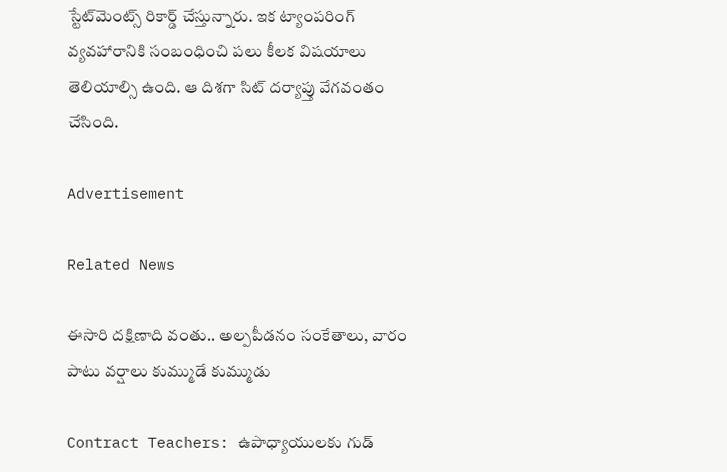స్టేట్‌‌‌‌‌‌‌‌మెంట్స్ రికార్డ్‌‌‌‌‌‌‌‌ చేస్తున్నారు. ఇక ట్యాంపరింగ్ వ్యవహారానికి సంబంధించి పలు కీలక విషయాలు తెలియాల్సి ఉంది. ఆ దిశగా సిట్ దర్యాప్తు వేగవంతం చేసింది.

Advertisement

Related News

ఈసారి దక్షిణాది వంతు.. అల్పపీడనం సంకేతాలు, వారం పాటు వర్షాలు కుమ్ముడే కుమ్ముడు

Contract Teachers: ఉపాధ్యాయులకు గుడ్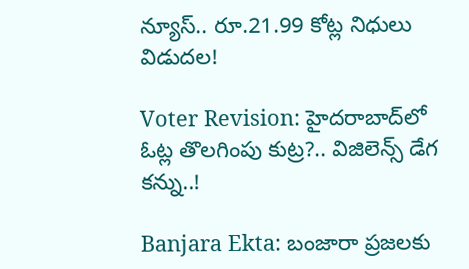న్యూస్.. రూ.21.99 కోట్ల నిధులు విడుదల!

Voter Revision: హైదరాబాద్‌లో ఓట్ల తొలగింపు కుట్ర?.. విజిలెన్స్ డేగ కన్ను..!

Banjara Ekta: బంజారా ప్రజలకు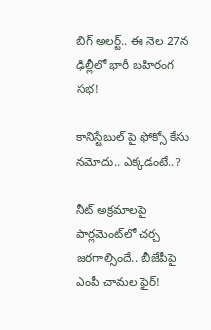బిగ్ అలర్ట్.. ఈ నెల 27న ఢిల్లీలో భారీ బహిరంగ సభ!

కానిస్టేబుల్ పై ఫోక్సో కేసు నమోదు.. ఎక్కడంటే..?

నీట్ అక్రమాలపై పార్లమెంట్‌లో చర్చ జరగాల్సిందే.. బీజేపీపై ఎంపీ చామల ఫైర్!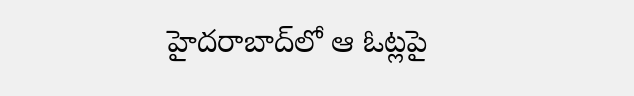హైదరాబాద్‌లో ఆ ఓట్లపై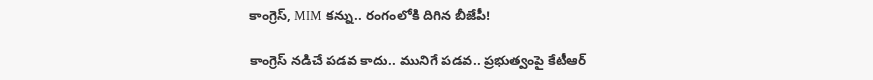కాంగ్రెస్, MIM కన్ను.. రంగంలోకి దిగిన బీజేపీ!

కాంగ్రెస్ నడిచే పడవ కాదు.. మునిగే పడవ.. ప్రభుత్వంపై కేటీఆర్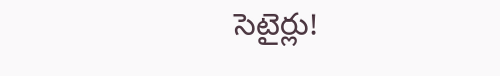సెటైర్లు!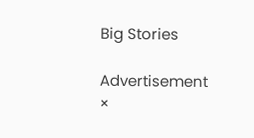Big Stories

Advertisement
×